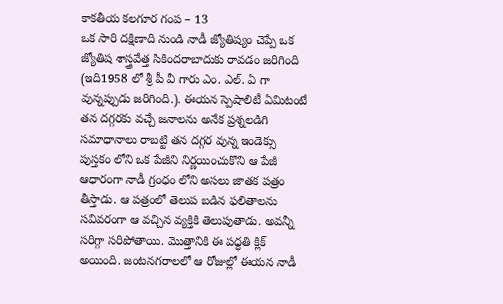కాకతీయ కలగూర గంప – 13
ఒక సారి దక్షిణాది నుండి నాడీ జ్యోతిష్యం చెప్పే ఒక జ్యోతిష శాస్త్రవేత్త సికిందరాబాదుకు రావడం జరిగింది (ఇది1958 లో శ్రీ పీ వీ గారు ఎం. ఎల్. ఏ గా వున్నప్పుడు జరిగింది.). ఈయన స్పెషాలిటీ ఏమిటంటే తన దగ్గరకు వచ్చే జనాలను అనేక ప్రశ్నలడిగి సమాధానాలు రాబట్టి తన దగ్గర వున్న ఇండెక్సు పుస్తకం లోని ఒక పేజీని నిర్ణయించుకొని ఆ పేజీ ఆధారంగా నాడీ గ్రంధం లోని అసలు జాతక పత్రం తీస్తాడు. ఆ పత్రంలో తెలుప బడిన ఫలితాలను సవివరంగా ఆ వచ్చిన వ్యక్తికి తెలుపుతాడు. అవన్నీ సరిగ్గా సరిపోతాయి. మొత్తానికి ఈ పధ్ధతి క్లిక్ అయింది. జంటనగరాలలో ఆ రోజుల్లో ఈయన నాడీ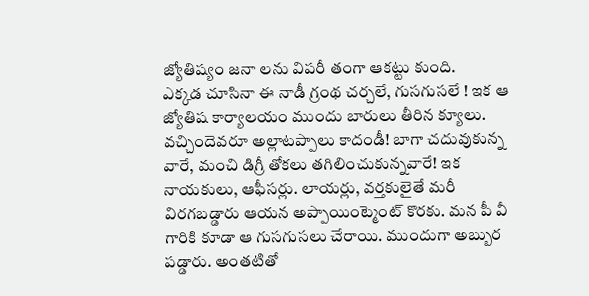జ్యోతిష్యం జనా లను విపరీ తంగా ఆకట్టు కుంది.
ఎక్కడ చూసినా ఈ నాడీ గ్రంథ చర్చలే, గుసగుసలే ! ఇక ఆ జ్యోతిష కార్యాలయం ముందు బారులు తీరిన క్యూలు. వచ్చిందెవరూ అల్లాటప్పాలు కాదండీ! బాగా చదువుకున్న వారే, మంచి డిగ్రీ తోకలు తగిలించుకున్నవారే! ఇక నాయకులు, ఆఫీసర్లు. లాయర్లు, వర్తకులైతే మరీ విరగబడ్డారు ఆయన అప్పాయింట్మెంట్ కొరకు. మన పీ వీ గారికి కూడా ఆ గుసగుసలు చేరాయి. ముందుగా అబ్బుర పడ్డారు. అంతటితో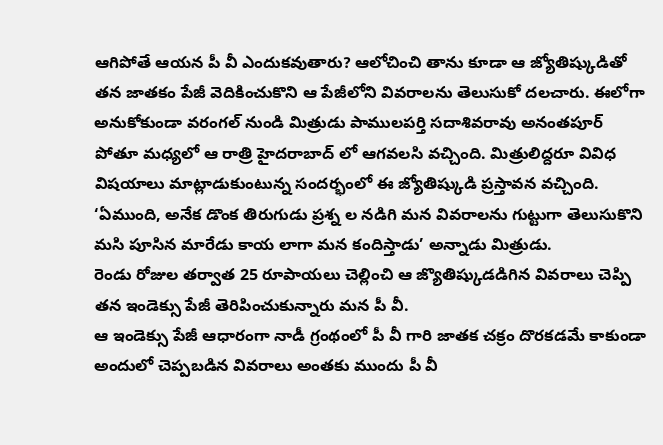ఆగిపోతే ఆయన పీ వీ ఎందుకవుతారు? ఆలోచించి తాను కూడా ఆ జ్యోతిష్కుడితో తన జాతకం పేజీ వెదికించుకొని ఆ పేజీలోని వివరాలను తెలుసుకో దలచారు. ఈలోగా అనుకోకుండా వరంగల్ నుండి మిత్రుడు పాములపర్తి సదాశివరావు అనంతపూర్ పోతూ మధ్యలో ఆ రాత్రి హైదరాబాద్ లో ఆగవలసి వచ్చింది. మిత్రులిద్దరూ వివిధ విషయాలు మాట్లాడుకుంటున్న సందర్భంలో ఈ జ్యోతిష్కుడి ప్రస్తావన వచ్చింది. ‘ఏముంది, అనేక డొంక తిరుగుడు ప్రశ్న ల నడిగి మన వివరాలను గుట్టుగా తెలుసుకొని మసి పూసిన మారేడు కాయ లాగా మన కందిస్తాడు’ అన్నాడు మిత్రుడు.
రెండు రోజుల తర్వాత 25 రూపాయలు చెల్లించి ఆ జ్యొతిష్కుడడిగిన వివరాలు చెప్పి తన ఇండెక్సు పేజీ తెరిపించుకున్నారు మన పీ వీ.
ఆ ఇండెక్సు పేజీ ఆధారంగా నాడీ గ్రంథంలో పీ వీ గారి జాతక చక్రం దొరకడమే కాకుండా అందులో చెప్పబడిన వివరాలు అంతకు ముందు పీ వీ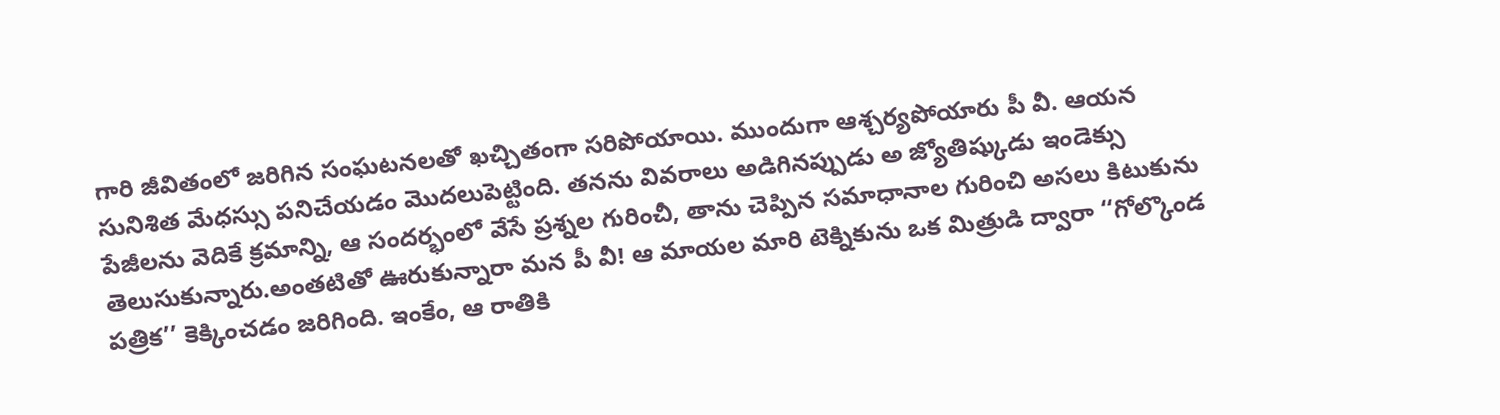గారి జీవితంలో జరిగిన సంఘటనలతో ఖచ్చితంగా సరిపోయాయి. ముందుగా ఆశ్చర్యపోయారు పీ వీ. ఆయన సునిశిత మేధస్సు పనిచేయడం మొదలుపెట్టింది. తనను వివరాలు అడిగినప్పుడు అ జ్యోతిష్కుడు ఇండెక్సు పేజీలను వెదికే క్రమాన్ని, ఆ సందర్భంలో వేసే ప్రశ్నల గురించీ, తాను చెప్పిన సమాధానాల గురించి అసలు కిటుకును తెలుసుకున్నారు.అంతటితో ఊరుకున్నారా మన పీ వీ! ఆ మాయల మారి టెక్నికును ఒక మిత్రుడి ద్వారా ‘‘గోల్కొండ పత్రిక’’ కెక్కించడం జరిగింది. ఇంకేం, ఆ రాతికి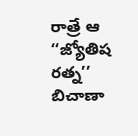రాత్రే ఆ ‘‘జ్యోతిష రత్న’’ బిచాణా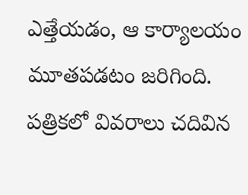ఎత్తేయడం, ఆ కార్యాలయం మూతపడటం జరిగింది. పత్రికలో వివరాలు చదివిన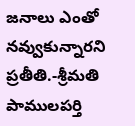జనాలు ఎంతో నవ్వుకున్నారని ప్రతీతి.-శ్రీమతి పాములపర్తి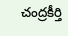చంద్రకీర్తి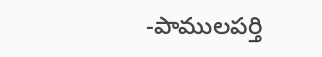-పాములపర్తి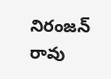నిరంజన్ రావు